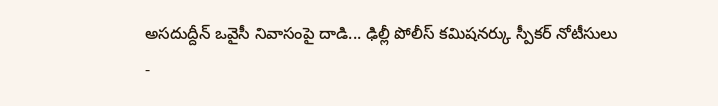అసదుద్దీన్ ఒవైసీ నివాసంపై దాడి... ఢిల్లీ పోలీస్ కమిషనర్కు స్పీకర్ నోటీసులు
-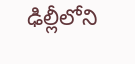ఢిల్లీలోని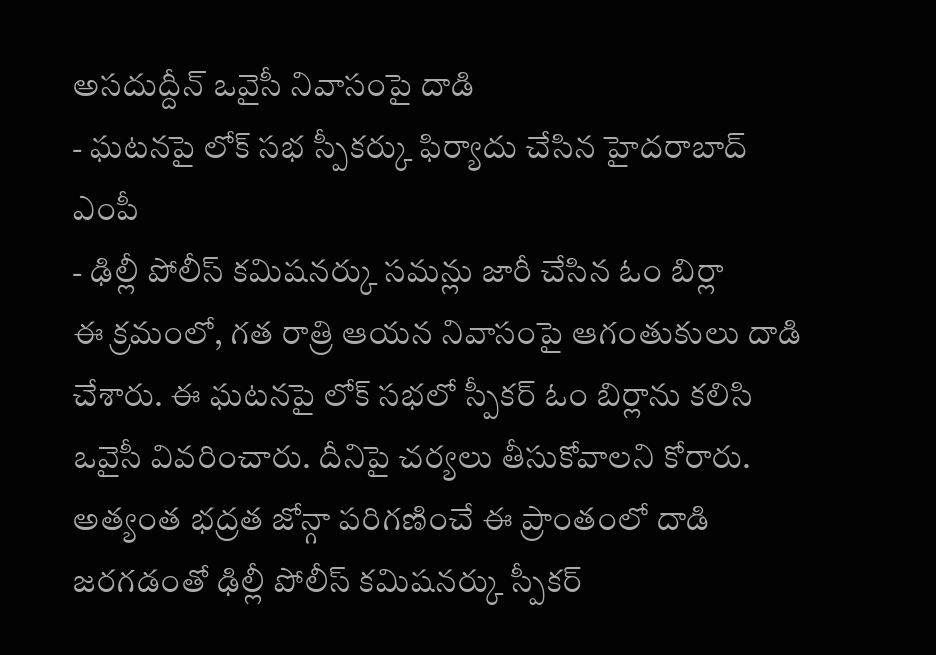అసదుద్దీన్ ఒవైసీ నివాసంపై దాడి
- ఘటనపై లోక్ సభ స్పీకర్కు ఫిర్యాదు చేసిన హైదరాబాద్ ఎంపీ
- ఢిల్లీ పోలీస్ కమిషనర్కు సమన్లు జారీ చేసిన ఓం బిర్లా
ఈ క్రమంలో, గత రాత్రి ఆయన నివాసంపై ఆగంతుకులు దాడి చేశారు. ఈ ఘటనపై లోక్ సభలో స్పీకర్ ఓం బిర్లాను కలిసి ఒవైసీ వివరించారు. దీనిపై చర్యలు తీసుకోవాలని కోరారు. అత్యంత భద్రత జోన్గా పరిగణించే ఈ ప్రాంతంలో దాడి జరగడంతో ఢిల్లీ పోలీస్ కమిషనర్కు స్పీకర్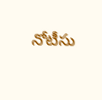నోటీసు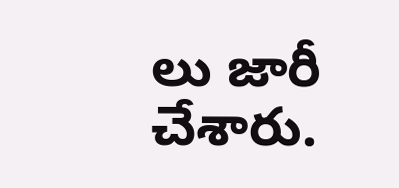లు జారీ చేశారు.